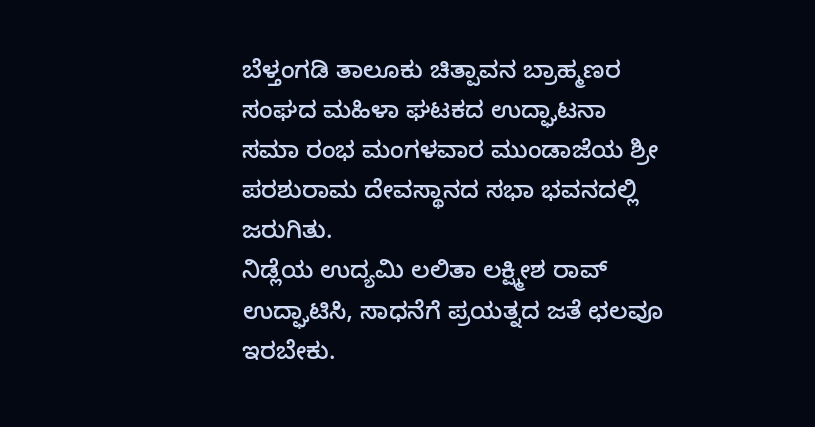ಬೆಳ್ತಂಗಡಿ ತಾಲೂಕು ಚಿತ್ಪಾವನ ಬ್ರಾಹ್ಮಣರ ಸಂಘದ ಮಹಿಳಾ ಘಟಕದ ಉದ್ಘಾಟನಾ ಸಮಾ ರಂಭ ಮಂಗಳವಾರ ಮುಂಡಾಜೆಯ ಶ್ರೀ ಪರಶುರಾಮ ದೇವಸ್ಥಾನದ ಸಭಾ ಭವನದಲ್ಲಿ ಜರುಗಿತು.
ನಿಡ್ಲೆಯ ಉದ್ಯಮಿ ಲಲಿತಾ ಲಕ್ಷ್ಮೀಶ ರಾವ್ ಉದ್ಘಾಟಿಸಿ, ಸಾಧನೆಗೆ ಪ್ರಯತ್ನದ ಜತೆ ಛಲವೂ ಇರಬೇಕು.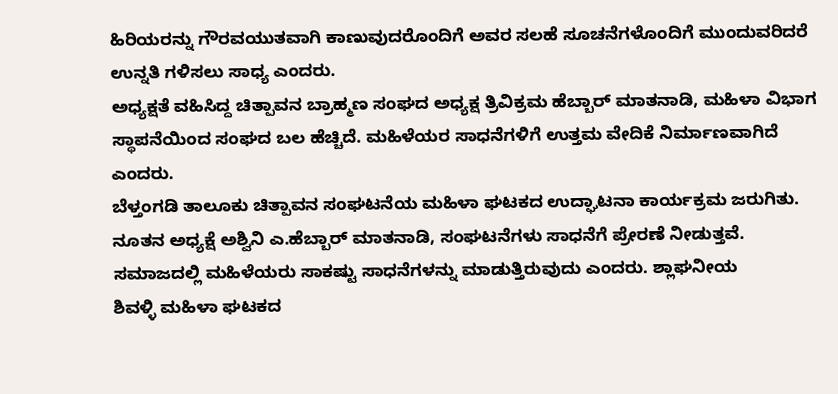ಹಿರಿಯರನ್ನು ಗೌರವಯುತವಾಗಿ ಕಾಣುವುದರೊಂದಿಗೆ ಅವರ ಸಲಹೆ ಸೂಚನೆಗಳೊಂದಿಗೆ ಮುಂದುವರಿದರೆ ಉನ್ನತಿ ಗಳಿಸಲು ಸಾಧ್ಯ ಎಂದರು.
ಅಧ್ಯಕ್ಷತೆ ವಹಿಸಿದ್ದ ಚಿತ್ಪಾವನ ಬ್ರಾಹ್ಮಣ ಸಂಘದ ಅಧ್ಯಕ್ಷ ತ್ರಿವಿಕ್ರಮ ಹೆಬ್ಬಾರ್ ಮಾತನಾಡಿ, ಮಹಿಳಾ ವಿಭಾಗ ಸ್ಥಾಪನೆಯಿಂದ ಸಂಘದ ಬಲ ಹೆಚ್ಚಿದೆ. ಮಹಿಳೆಯರ ಸಾಧನೆಗಳಿಗೆ ಉತ್ತಮ ವೇದಿಕೆ ನಿರ್ಮಾಣವಾಗಿದೆ ಎಂದರು.
ಬೆಳ್ತಂಗಡಿ ತಾಲೂಕು ಚಿತ್ಪಾವನ ಸಂಘಟನೆಯ ಮಹಿಳಾ ಘಟಕದ ಉದ್ಘಾಟನಾ ಕಾರ್ಯಕ್ರಮ ಜರುಗಿತು.
ನೂತನ ಅಧ್ಯಕ್ಷೆ ಅಶ್ವಿನಿ ಎ.ಹೆಬ್ಬಾರ್ ಮಾತನಾಡಿ, ಸಂಘಟನೆಗಳು ಸಾಧನೆಗೆ ಪ್ರೇರಣೆ ನೀಡುತ್ತವೆ. ಸಮಾಜದಲ್ಲಿ ಮಹಿಳೆಯರು ಸಾಕಷ್ಟು ಸಾಧನೆಗಳನ್ನು ಮಾಡುತ್ತಿರುವುದು ಎಂದರು. ಶ್ಲಾಘನೀಯ
ಶಿವಳ್ಳಿ ಮಹಿಳಾ ಘಟಕದ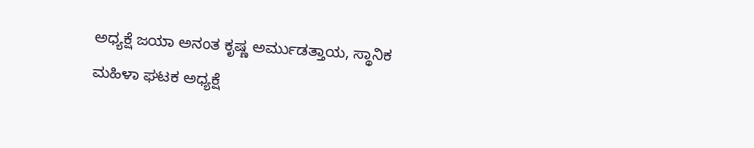ಅಧ್ಯಕ್ಷೆ ಜಯಾ ಅನಂತ ಕೃಷ್ಣ ಅರ್ಮುಡತ್ತಾಯ, ಸ್ಥಾನಿಕ ಮಹಿಳಾ ಘಟಕ ಅಧ್ಯಕ್ಷೆ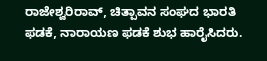ರಾಜೇಶ್ವರಿರಾವ್, ಚಿತ್ಪಾವನ ಸಂಘದ ಭಾರತಿ ಫಡಕೆ, ನಾರಾಯಣ ಫಡಕೆ ಶುಭ ಹಾರೈಸಿದರು.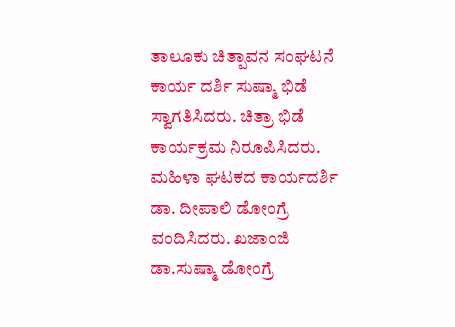ತಾಲೂಕು ಚಿತ್ಪಾವನ ಸಂಘಟನೆ ಕಾರ್ಯ ದರ್ಶಿ ಸುಷ್ಮಾ ಭಿಡೆ ಸ್ವಾಗತಿಸಿದರು. ಚಿತ್ರಾ ಭಿಡೆ ಕಾರ್ಯಕ್ರಮ ನಿರೂಪಿಸಿದರು. ಮಹಿಳಾ ಘಟಕದ ಕಾರ್ಯದರ್ಶಿ ಡಾ. ದೀಪಾಲಿ ಡೋಂಗ್ರೆ ವಂದಿಸಿದರು. ಖಜಾಂಜಿ ಡಾ.ಸುಷ್ಮಾ ಡೋಂಗ್ರೆ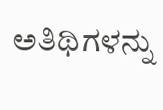ಅತಿಥಿಗಳನ್ನು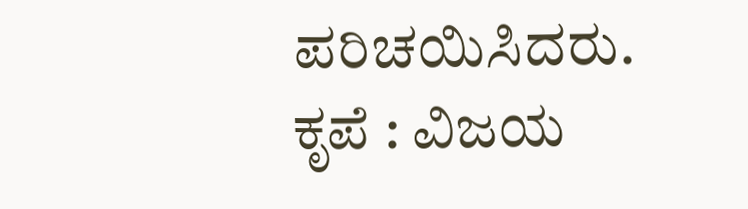ಪರಿಚಯಿಸಿದರು.
ಕೃಪೆ : ವಿಜಯ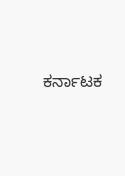ಕರ್ನಾಟಕ